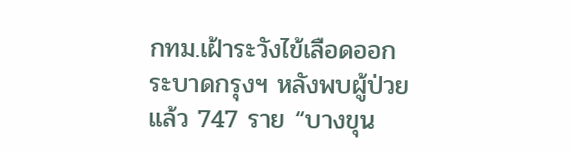กทม.เฝ้าระวังไข้เลือดออกระบาดกรุงฯ หลังพบผู้ป่วยแล้ว 747 ราย “บางขุน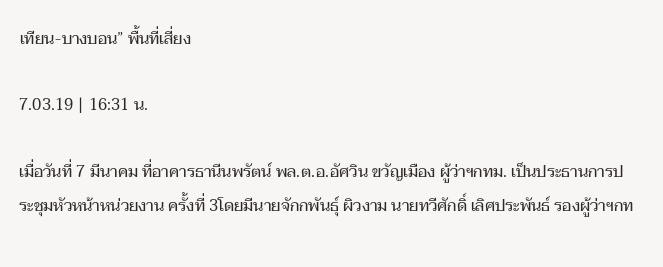เทียน-บางบอน” พื้นที่เสี่ยง

7.03.19 | 16:31 น.

เมื่อวันที่ 7 มีนาคม ที่อาคารธานีนพรัตน์ พล.ต.อ.อัศวิน ขวัญเมือง ผู้ว่าฯกทม. เป็นประธานการประชุมหัวหน้าหน่วยงาน ครั้งที่ 3โดยมีนายจักกพันธุ์ ผิวงาม นายทวีศักดิ์ เลิศประพันธ์ รองผู้ว่าฯกท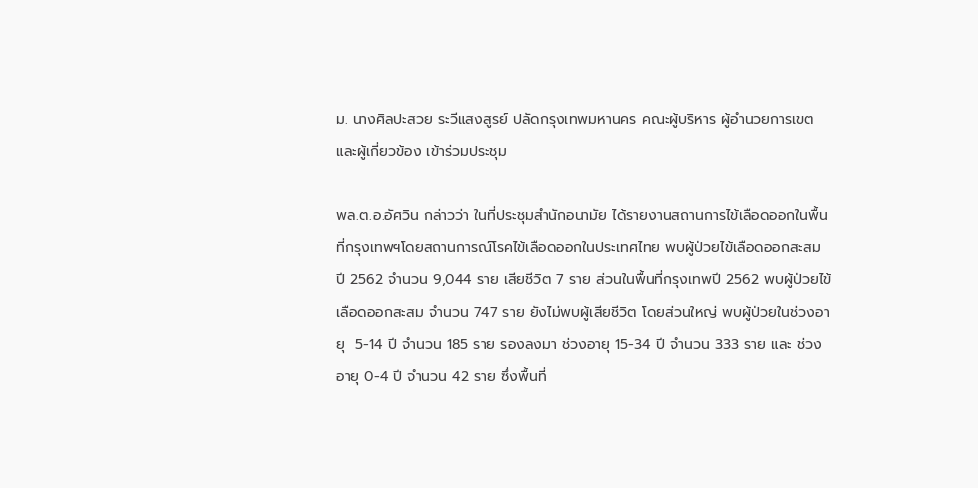ม. นางศิลปะสวย ระวีแสงสูรย์ ปลัดกรุงเทพมหานคร คณะผู้บริหาร ผู้อำนวยการเขตและผู้เกี่ยวข้อง เข้าร่วมประชุม

พล.ต.อ.อัศวิน กล่าวว่า ในที่ประชุมสำนักอนามัย ได้รายงานสถานการไข้เลือดออกในพื้นที่กรุงเทพฯโดยสถานการณ์โรคไข้เลือดออกในประเทศไทย พบผู้ป่วยไข้เลือดออกสะสม ปี 2562 จำนวน 9,044 ราย เสียชีวิต 7 ราย ส่วนในพื้นที่กรุงเทพปี 2562 พบผู้ป่วยไข้เลือดออกสะสม จำนวน 747 ราย ยังไม่พบผู้เสียชีวิต โดยส่วนใหญ่ พบผู้ป่วยในช่วงอายุ  5-14 ปี จำนวน 185 ราย รองลงมา ช่วงอายุ 15-34 ปี จำนวน 333 ราย และ ช่วงอายุ 0-4 ปี จำนวน 42 ราย ซึ่งพื้นที่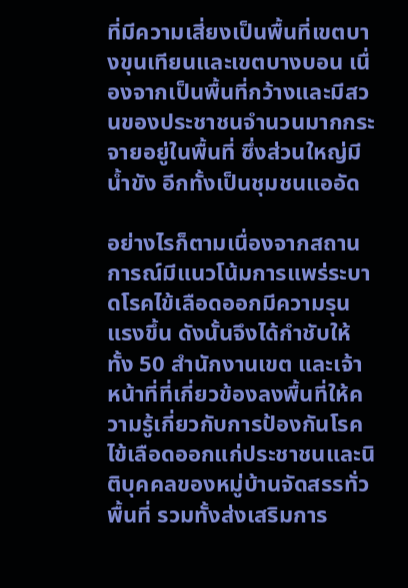ที่มีความเสี่ยงเป็นพื้นที่เขตบางขุนเทียนและเขตบางบอน เนื่องจากเป็นพื้นที่กว้างและมีสวนของประชาชนจำนวนมากกระจายอยู่ในพื้นที่ ซึ่งส่วนใหญ่มีน้ำขัง อีกทั้งเป็นชุมชนแออัด

อย่างไรก็ตามเนื่องจากสถานการณ์มีแนวโน้มการแพร่ระบาดโรคไข้เลือดออกมีความรุนแรงขึ้น ดังนั้นจึงได้กำชับให้ทั้ง 50 สำนักงานเขต และเจ้าหน้าที่ที่เกี่ยวข้องลงพื้นที่ให้ความรู้เกี่ยวกับการป้องกันโรคไข้เลือดออกแก่ประชาชนและนิติบุคคลของหมู่บ้านจัดสรรทั่วพื้นที่ รวมทั้งส่งเสริมการ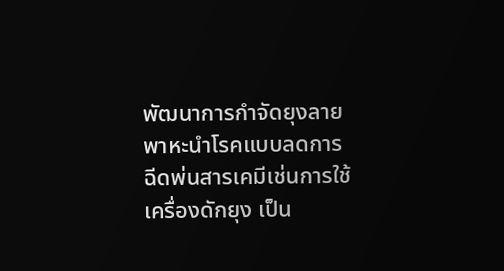พัฒนาการกำจัดยุงลายพาหะนำโรคแบบลดการฉีดพ่นสารเคมีเช่นการใช้เครื่องดักยุง เป็น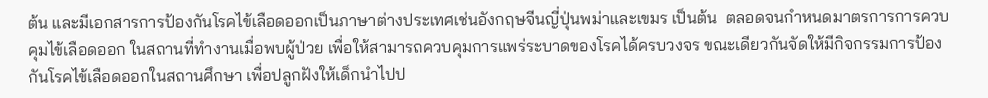ต้น และมีเอกสารการป้องกันโรคไข้เลือดออกเป็นภาษาต่างประเทศเช่นอังกฤษจีนญี่ปุ่นพม่าและเขมร เป็นต้น  ตลอดจนกำหนดมาตรการการควบคุมไข้เลือดออก ในสถานที่ทำงานเมื่อพบผู้ป่วย เพื่อให้สามารถควบคุมการแพร่ระบาดของโรคได้ครบวงจร ขณะเดียวกันจัดให้มีกิจกรรมการป้องกันโรคไข้เลือดออกในสถานศึกษา เพื่อปลูกฝังให้เด็กนำไปป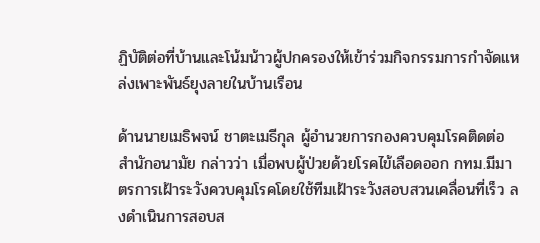ฏิบัติต่อที่บ้านและโน้มน้าวผู้ปกครองให้เข้าร่วมกิจกรรมการกำจัดแหล่งเพาะพันธ์ยุงลายในบ้านเรือน

ด้านนายเมธิพจน์ ชาตะเมธีกุล ผู้อำนวยการกองควบคุมโรคติดต่อ สำนักอนามัย กล่าวว่า เมื่อพบผู้ป่วยด้วยโรคไข้เลือดออก กทม.มีมาตรการเฝ้าระวังควบคุมโรคโดยใช้ทีมเฝ้าระวังสอบสวนเคลื่อนที่เร็ว ลงดำเนินการสอบส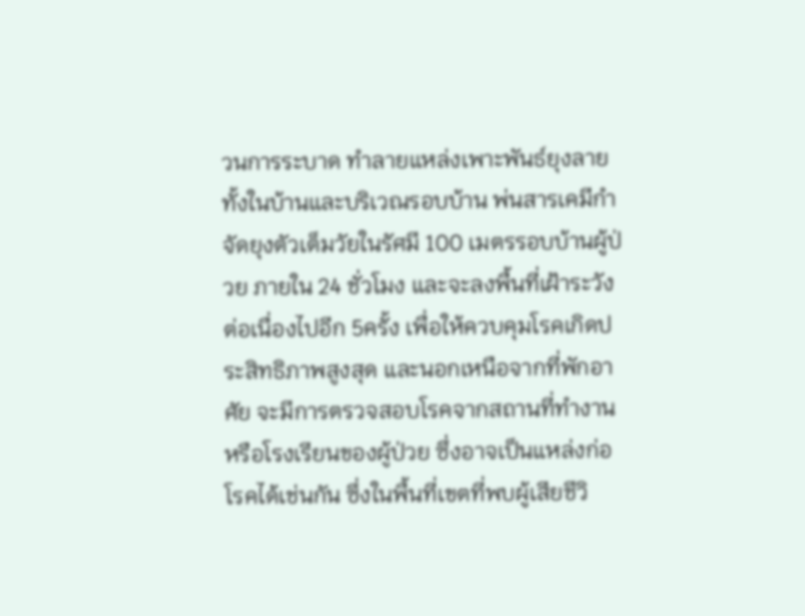วนการระบาด ทำลายแหล่งเพาะพันธ์ยุงลายทั้งในบ้านและบริเวณรอบบ้าน พ่นสารเคมีกำจัดยุงตัวเต็มวัยในรัศมี 100 เมตรรอบบ้านผู้ป่วย ภายใน 24 ชั่วโมง และจะลงพื้นที่เฝ้าระวังต่อเนื่องไปอีก 5ครั้ง เพื่อให้ควบคุมโรคเกิดประสิทธิภาพสูงสุด และนอกเหนือจากที่พักอาศัย จะมีการตรวจสอบโรคจากสถานที่ทำงาน หรือโรงเรียนของผู้ป่วย ซึ่งอาจเป็นแหล่งก่อโรคได้เช่นกัน ซึ่งในพื้นที่เขตที่พบผู้เสียชีวิ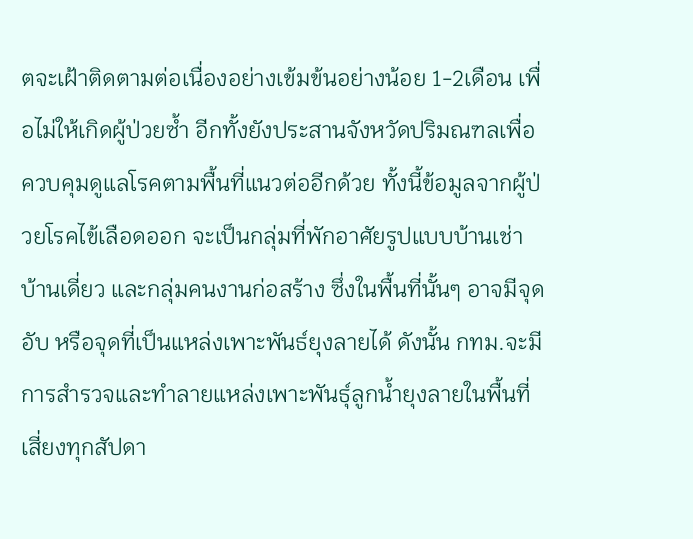ตจะเฝ้าติดตามต่อเนื่องอย่างเข้มข้นอย่างน้อย 1-2เดือน เพื่อไม่ให้เกิดผู้ป่วยซ้ำ อีกทั้งยังประสานจังหวัดปริมณฑลเพื่อควบคุมดูแลโรคตามพื้นที่แนวต่ออีกด้วย ทั้งนี้ข้อมูลจากผู้ป่วยโรคไข้เลือดออก จะเป็นกลุ่มที่พักอาศัยรูปแบบบ้านเช่า บ้านเดี่ยว และกลุ่มคนงานก่อสร้าง ซึ่งในพื้นที่นั้นๆ อาจมีจุดอับ หรือจุดที่เป็นแหล่งเพาะพันธ์ยุงลายได้ ดังนั้น กทม.จะมีการสำรวจและทำลายแหล่งเพาะพันธุ์ลูกน้ำยุงลายในพื้นที่เสี่ยงทุกสัปดา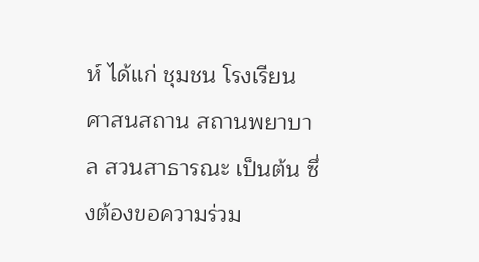ห์ ได้แก่ ชุมชน โรงเรียน ศาสนสถาน สถานพยาบาล สวนสาธารณะ เป็นต้น ซึ่งต้องขอความร่วม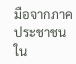มือจากภาคประชาชน ใน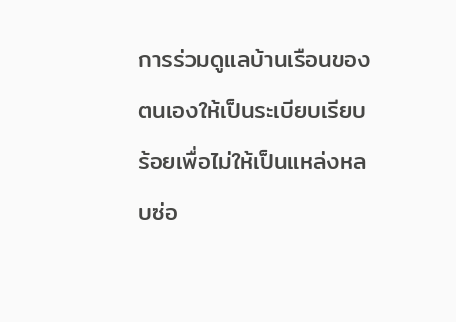การร่วมดูแลบ้านเรือนของตนเองให้เป็นระเบียบเรียบร้อยเพื่อไม่ให้เป็นแหล่งหลบซ่อ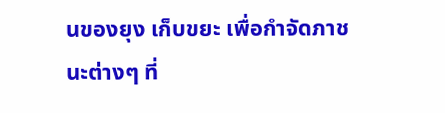นของยุง เก็บขยะ เพื่อกำจัดภาชนะต่างๆ ที่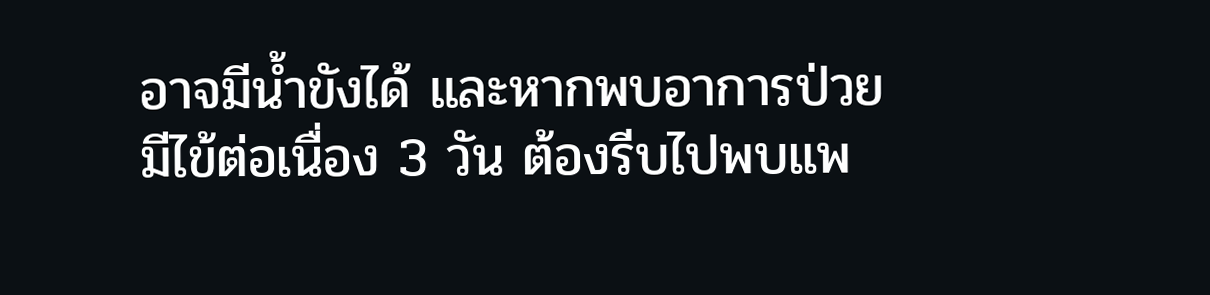อาจมีน้ำขังได้ และหากพบอาการป่วย มีไข้ต่อเนื่อง 3 วัน ต้องรีบไปพบแพ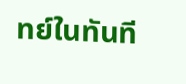ทย์ในทันที